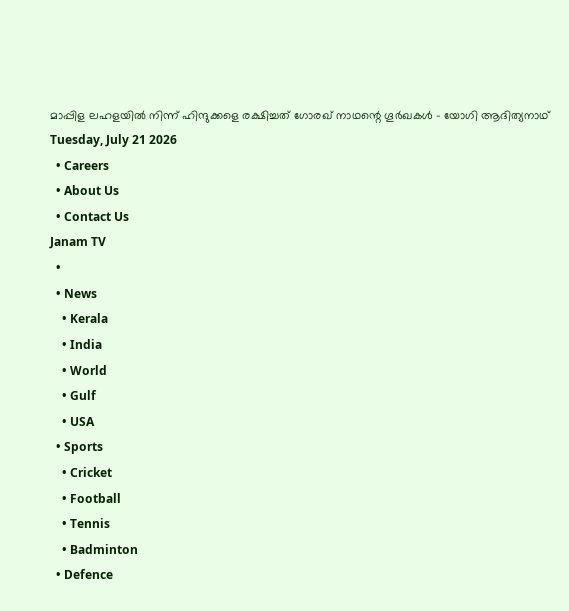മാപ്പിള ലഹളയിൽ നിന്ന് ഹിന്ദുക്കളെ രക്ഷിച്ചത് ഗോരഖ് നാഥന്റെ ഗൂർഖകൾ - യോഗി ആദിത്യനാഥ്
Tuesday, July 21 2026
  • Careers
  • About Us
  • Contact Us
Janam TV
  •
  • News
    • Kerala
    • India
    • World
    • Gulf
    • USA
  • Sports
    • Cricket
    • Football
    • Tennis
    • Badminton
  • Defence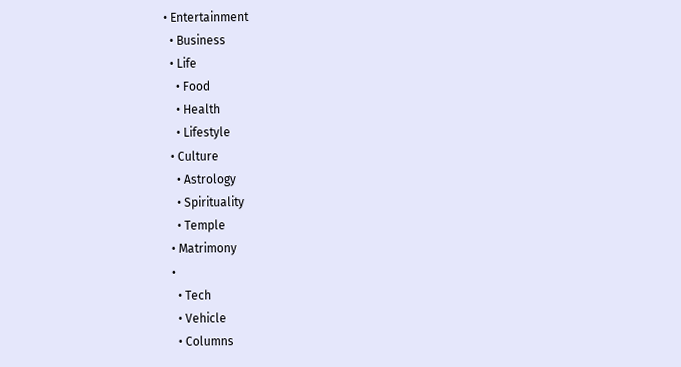• Entertainment
  • Business
  • Life
    • Food
    • Health
    • Lifestyle
  • Culture
    • Astrology
    • Spirituality
    • Temple
  • Matrimony
  •
    • Tech
    • Vehicle
    • Columns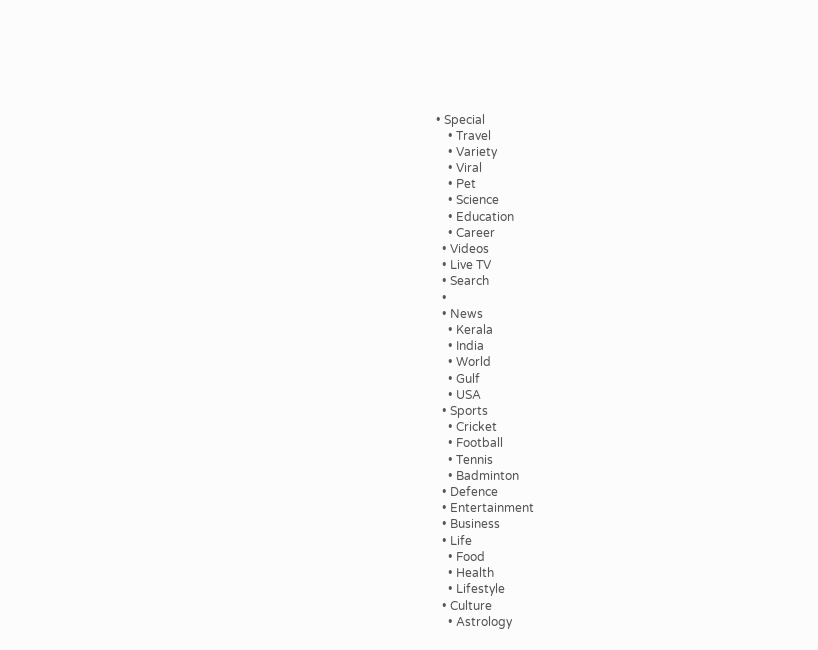• Special
    • Travel
    • Variety
    • Viral
    • Pet
    • Science
    • Education
    • Career
  • Videos
  • Live TV
  • Search
  •
  • News
    • Kerala
    • India
    • World
    • Gulf
    • USA
  • Sports
    • Cricket
    • Football
    • Tennis
    • Badminton
  • Defence
  • Entertainment
  • Business
  • Life
    • Food
    • Health
    • Lifestyle
  • Culture
    • Astrology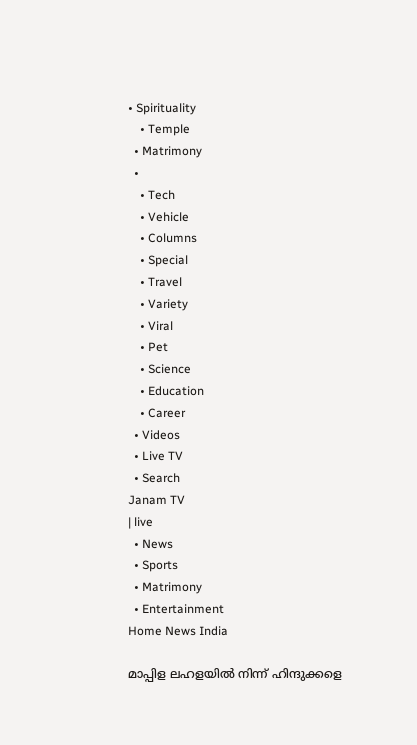• Spirituality
    • Temple
  • Matrimony
  •
    • Tech
    • Vehicle
    • Columns
    • Special
    • Travel
    • Variety
    • Viral
    • Pet
    • Science
    • Education
    • Career
  • Videos
  • Live TV
  • Search
Janam TV
| live
  • News
  • Sports
  • Matrimony
  • Entertainment
Home News India

മാപ്പിള ലഹളയിൽ നിന്ന് ഹിന്ദുക്കളെ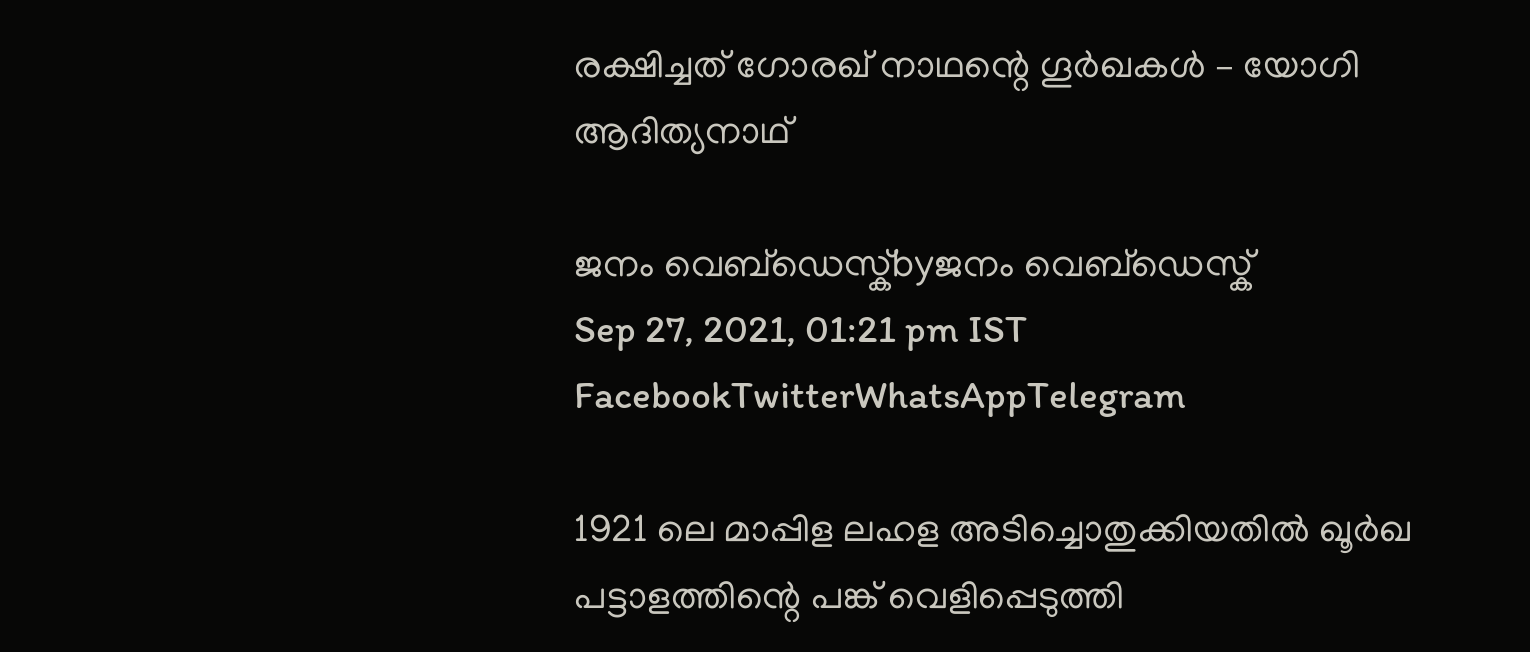രക്ഷിച്ചത് ഗോരഖ് നാഥന്റെ ഗൂർഖകൾ – യോഗി ആദിത്യനാഥ്

ജനം വെബ്‌ഡെസ്ക്byജനം വെബ്‌ഡെസ്ക്
Sep 27, 2021, 01:21 pm IST
FacebookTwitterWhatsAppTelegram

1921 ലെ മാപ്പിള ലഹള അടിച്ചൊതുക്കിയതിൽ ഖൂർഖ പട്ടാളത്തിന്റെ പങ്ക് വെളിപ്പെടുത്തി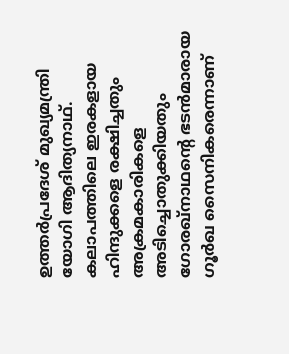ഉത്തർപ്രദേശ് മുഖ്യമന്ത്രി യോഗി ആദിത്യനാഥ്.
കലാപത്തിലെ ഇരകളായ ഹിന്ദുക്കളെ രക്ഷിച്ചതും അക്രമകാരികളെ അടിച്ചൊതുക്കിയതും ഗോരഖ്നാഥന്റെ ഭടൻമാരായ ഗൂർഖ സൈനികരെന്നാണ്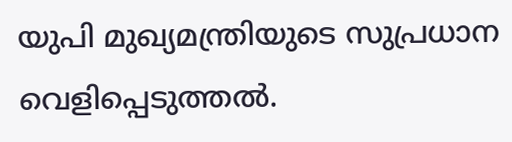യുപി മുഖ്യമന്ത്രിയുടെ സുപ്രധാന വെളിപ്പെടുത്തൽ.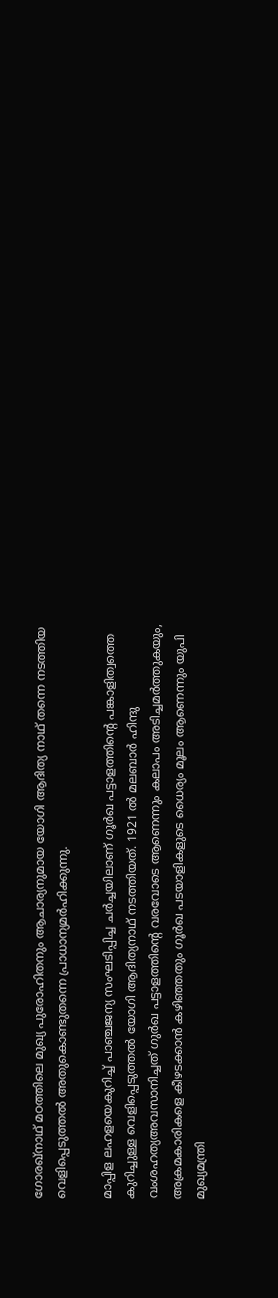ഗോരഖ്നാഥ് മഠത്തിലെ മുഖ്യ പുരോഹിതനും ആചാര്യനുമായ യോഗി ആദിത്യ നാഥ് തന്നെ നടത്തിയ വെളിപ്പെടുത്തൽ അതുകൊണ്ടുതന്നെ പ്രാധാന്യമർഹിക്കുന്നു.

മാപ്പിള ലഹളയെകുറിച്ച് പാഞ്ചജന്യ സംഘടിപ്പിച്ച ചർച്ചയിലാണ് ഗൂർഖ പട്ടാളത്തിന്റെ പങ്കാളിത്വത്തെ കുറിച്ചുള്ള വെളിപ്പെടുത്തൽ യോഗി ആദിത്യനാഥ് നടത്തിയത്. 1921 ൽ മലബാർ ഹിന്ദു വംശഹത്യഅവസാനിച്ചത് ഗുർഖ പട്ടാളത്തിന്റെ വരവോടെ ആണെന്നും കലാപം അടിച്ചമർത്തുകയും, അക്രമകാരികളെ കീഴടക്കാൻ കഴിഞ്ഞതും ഗൂർഖ പടയാളികളുടെ ധൈര്യം മൂലം ആണെന്നും യുപി മുഖ്യമന്ത്രി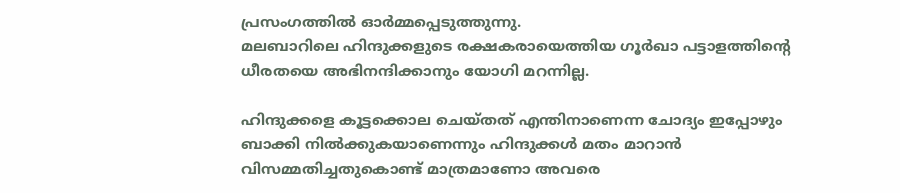പ്രസംഗത്തിൽ ഓർമ്മപ്പെടുത്തുന്നു.
മലബാറിലെ ഹിന്ദുക്കളുടെ രക്ഷകരായെത്തിയ ഗൂർഖാ പട്ടാളത്തിന്റെ ധീരതയെ അഭിനന്ദിക്കാനും യോഗി മറന്നില്ല.

ഹിന്ദുക്കളെ കൂട്ടക്കൊല ചെയ്തത് എന്തിനാണെന്ന ചോദ്യം ഇപ്പോഴും ബാക്കി നിൽക്കുകയാണെന്നും ഹിന്ദുക്കൾ മതം മാറാൻ വിസമ്മതിച്ചതുകൊണ്ട് മാത്രമാണോ അവരെ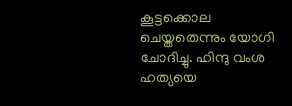കൂട്ടക്കൊല ചെയ്തതെന്നും യോഗി ചോദിച്ചു. ഹിന്ദു വംശ ഹത്യയെ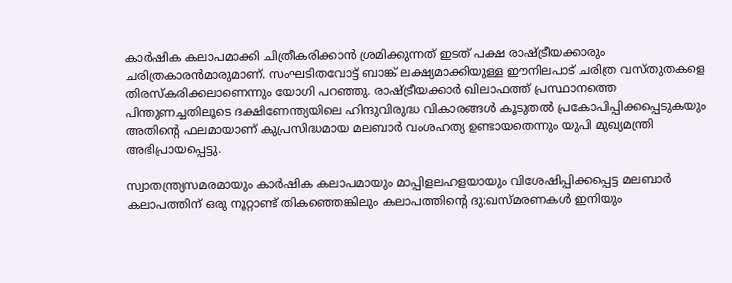കാർഷിക കലാപമാക്കി ചിത്രീകരിക്കാൻ ശ്രമിക്കുന്നത് ഇടത് പക്ഷ രാഷ്‌ട്രീയക്കാരും ചരിത്രകാരൻമാരുമാണ്. സംഘടിതവോട്ട് ബാങ്ക് ലക്ഷ്യമാക്കിയുള്ള ഈനിലപാട് ചരിത്ര വസ്തുതകളെ തിരസ്‌കരിക്കലാണെന്നും യോഗി പറഞ്ഞു. രാഷ്‌ട്രീയക്കാർ ഖിലാഫത്ത് പ്രസ്ഥാനത്തെ പിന്തുണച്ചതിലൂടെ ദക്ഷിണേന്ത്യയിലെ ഹിന്ദുവിരുദ്ധ വികാരങ്ങൾ കൂടുതൽ പ്രകോപിപ്പിക്കപ്പെടുകയും അതിന്റെ ഫലമായാണ് കുപ്രസിദ്ധമായ മലബാർ വംശഹത്യ ഉണ്ടായതെന്നും യുപി മുഖ്യമന്ത്രി അഭിപ്രായപ്പെട്ടു.

സ്വാതന്ത്ര്യസമരമായും കാർഷിക കലാപമായും മാപ്പിളലഹളയായും വിശേഷിപ്പിക്കപ്പെട്ട മലബാർ കലാപത്തിന് ഒരു നൂറ്റാണ്ട് തികഞ്ഞെങ്കിലും കലാപത്തിന്റെ ദു:ഖസ്മരണകൾ ഇനിയും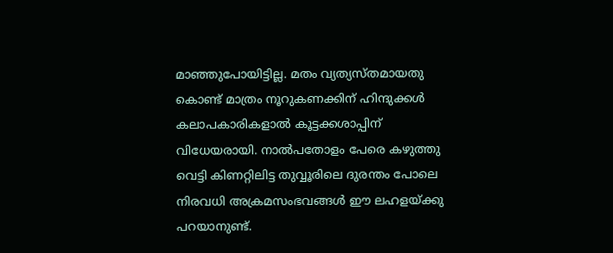മാഞ്ഞുപോയിട്ടില്ല. മതം വ്യത്യസ്തമായതു കൊണ്ട് മാത്രം നൂറുകണക്കിന് ഹിന്ദുക്കൾ കലാപകാരികളാൽ കൂട്ടക്കശാപ്പിന് വിധേയരായി. നാൽപതോളം പേരെ കഴുത്തു വെട്ടി കിണറ്റിലിട്ട തുവ്വൂരിലെ ദുരന്തം പോലെ നിരവധി അക്രമസംഭവങ്ങൾ ഈ ലഹളയ്‌ക്കു പറയാനുണ്ട്.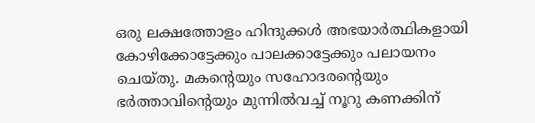ഒരു ലക്ഷത്തോളം ഹിന്ദുക്കൾ അഭയാർത്ഥികളായി കോഴിക്കോട്ടേക്കും പാലക്കാട്ടേക്കും പലായനം ചെയ്തു. മകന്റെയും സഹോദരന്റെയും ഭർത്താവിന്റെയും മുന്നിൽവച്ച് നൂറു കണക്കിന്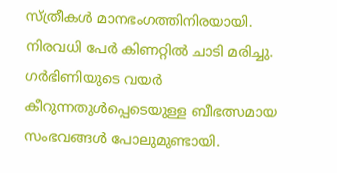സ്ത്രീകൾ മാനഭംഗത്തിനിരയായി. നിരവധി പേർ കിണറ്റിൽ ചാടി മരിച്ചു. ഗർഭിണിയുടെ വയർ കീറുന്നതുൾപ്പെടെയുള്ള ബീഭത്സമായ സംഭവങ്ങൾ പോലുമുണ്ടായി.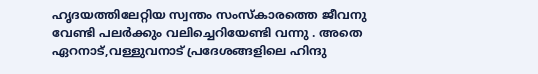ഹൃദയത്തിലേറ്റിയ സ്വന്തം സംസ്‌കാരത്തെ ജീവനു വേണ്ടി പലർക്കും വലിച്ചെറിയേണ്ടി വന്നു . അതെ ഏറനാട്,വള്ളുവനാട് പ്രദേശങ്ങളിലെ ഹിന്ദു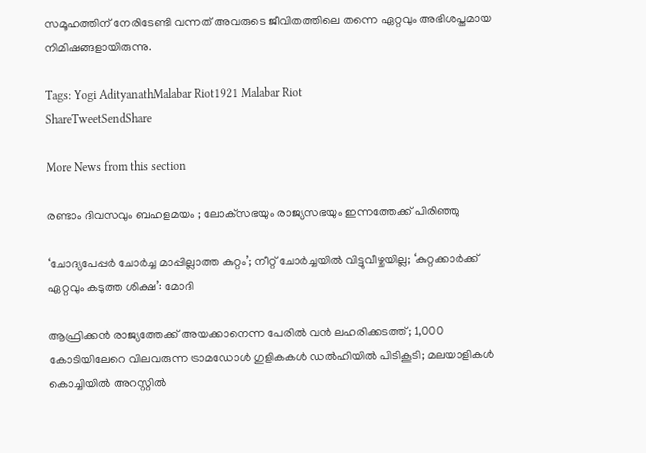സമൂഹത്തിന് നേരിടേണ്ടി വന്നത് അവരുടെ ജീവിതത്തിലെ തന്നെ ഏറ്റവും അഭിശപ്തമായ നിമിഷങ്ങളായിരുന്നു.

Tags: Yogi AdityanathMalabar Riot1921 Malabar Riot
ShareTweetSendShare

More News from this section

രണ്ടാം ദിവസവും ബഹളമയം ; ലോക്‌സഭയും രാജ്യസഭയും ഇന്നത്തേക്ക് പിരിഞ്ഞു

‘ചോദ്യപേപ്പര്‍ ചോര്‍ച്ച മാപ്പില്ലാത്ത കുറ്റം’; നീറ്റ് ചോര്‍ച്ചയില്‍ വിട്ടുവീഴ്ചയില്ല; ‘കുറ്റക്കാര്‍ക്ക് ഏറ്റവും കടുത്ത ശിക്ഷ’: മോദി

ആഫ്രിക്കൻ രാജ്യത്തേക്ക് അയക്കാനെന്ന പേരിൽ വൻ ലഹരിക്കടത്ത്; 1,000 കോടിയിലേറെ വിലവരുന്ന ട്രാമഡോൾ ഗുളികകൾ ഡൽഹിയിൽ പിടികൂടി; മലയാളികൾ കൊച്ചിയിൽ അറസ്റ്റിൽ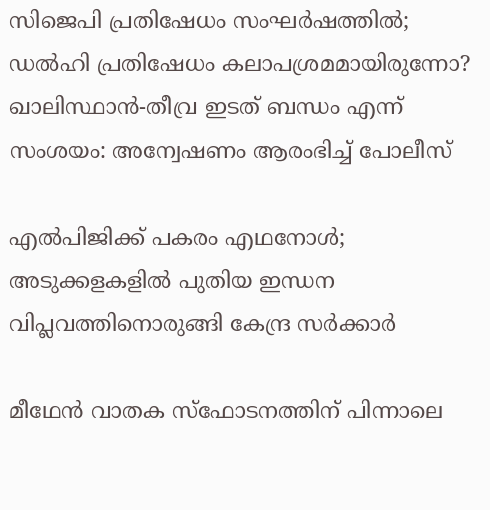സിജെപി പ്രതിഷേധം സംഘര്‍ഷത്തില്‍; ഡല്‍ഹി പ്രതിഷേധം കലാപശ്രമമായിരുന്നോ? ഖാലിസ്ഥാന്‍-തീവ്ര ഇടത് ബന്ധം എന്ന് സംശയം: അന്വേഷണം ആരംഭിച്ച് പോലീസ്

എല്‍പിജിക്ക് പകരം എഥനോള്‍; അടുക്കളകളില്‍ പുതിയ ഇന്ധന വിപ്ലവത്തിനൊരുങ്ങി കേന്ദ്ര സര്‍ക്കാര്‍

മീഥേന്‍ വാതക സ്‌ഫോടനത്തിന് പിന്നാലെ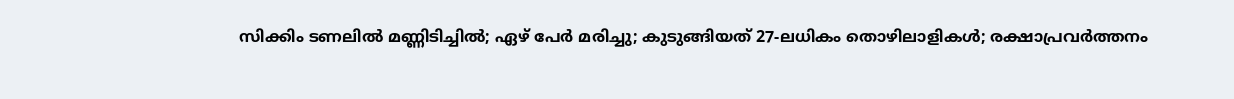സിക്കിം ടണലില്‍ മണ്ണിടിച്ചില്‍; ഏഴ് പേര്‍ മരിച്ചു; കുടുങ്ങിയത് 27-ലധികം തൊഴിലാളികള്‍; രക്ഷാപ്രവര്‍ത്തനം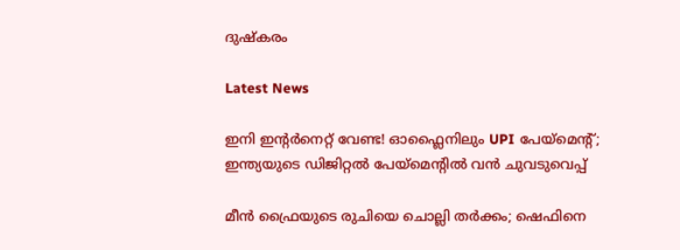ദുഷ്‌കരം

Latest News

ഇനി ഇന്റര്‍നെറ്റ് വേണ്ട! ഓഫ്ലൈനിലും UPI പേയ്മെന്റ്; ഇന്ത്യയുടെ ഡിജിറ്റല്‍ പേയ്മെന്റില്‍ വന്‍ ചുവടുവെപ്പ്

മീന്‍ ഫ്രൈയുടെ രുചിയെ ചൊല്ലി തര്‍ക്കം; ഷെഫിനെ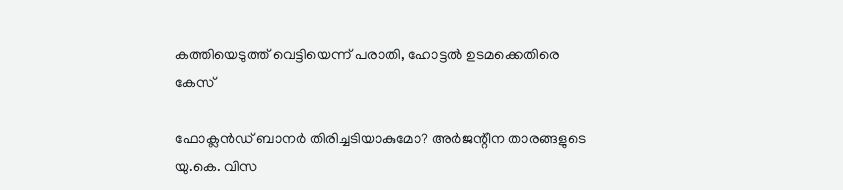കത്തിയെടുത്ത് വെട്ടിയെന്ന് പരാതി, ഹോട്ടല്‍ ഉടമക്കെതിരെ കേസ്

ഫോക്ലന്‍ഡ് ബാനര്‍ തിരിച്ചടിയാകുമോ? അര്‍ജന്റീന താരങ്ങളുടെ യു.കെ. വിസ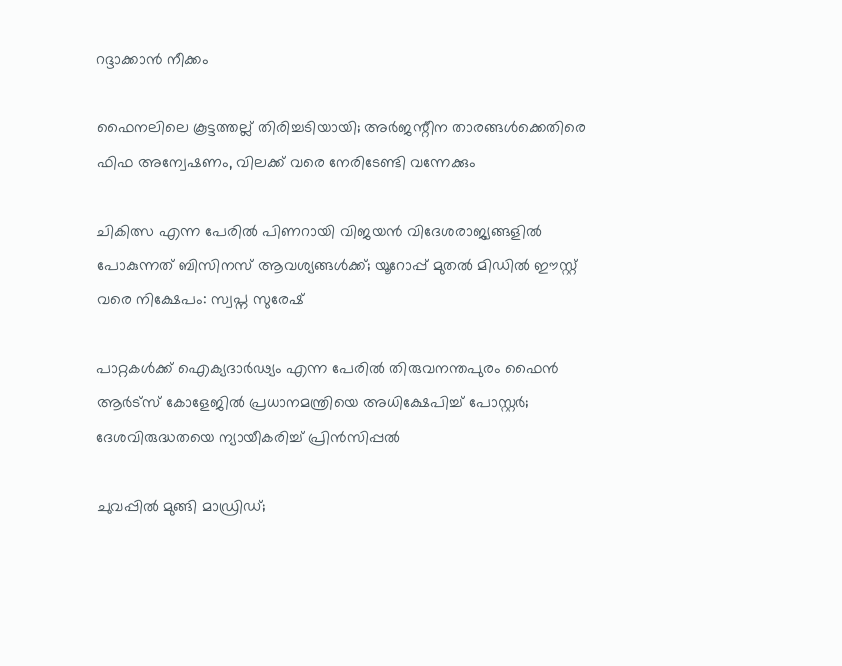റദ്ദാക്കാന്‍ നീക്കം

ഫൈനലിലെ കൂട്ടത്തല്ല് തിരിച്ചടിയായി; അര്‍ജന്റീന താരങ്ങള്‍ക്കെതിരെ ഫിഫ അന്വേഷണം, വിലക്ക് വരെ നേരിടേണ്ടി വന്നേക്കും

ചികിത്സ എന്ന പേരിൽ പിണറായി വിജയൻ വിദേശരാജ്യങ്ങളിൽ പോകുന്നത് ബിസിനസ് ആവശ്യങ്ങൾക്ക്; യൂറോപ്പ് മുതൽ മിഡിൽ ഈസ്റ്റ് വരെ നിക്ഷേപം: സ്വപ്ന സുരേഷ്

പാറ്റകൾക്ക് ഐക്യദാർഢ്യം എന്ന പേരിൽ തിരുവനന്തപുരം ഫൈൻ ആർട്സ് കോളേജിൽ പ്രധാനമന്ത്രിയെ അധിക്ഷേപിച്ച് പോസ്റ്റർ; ദേശവിരുദ്ധതയെ ന്യായീകരിച്ച് പ്രിൻസിപ്പൽ

ചുവപ്പില്‍ മുങ്ങി മാഡ്രിഡ്;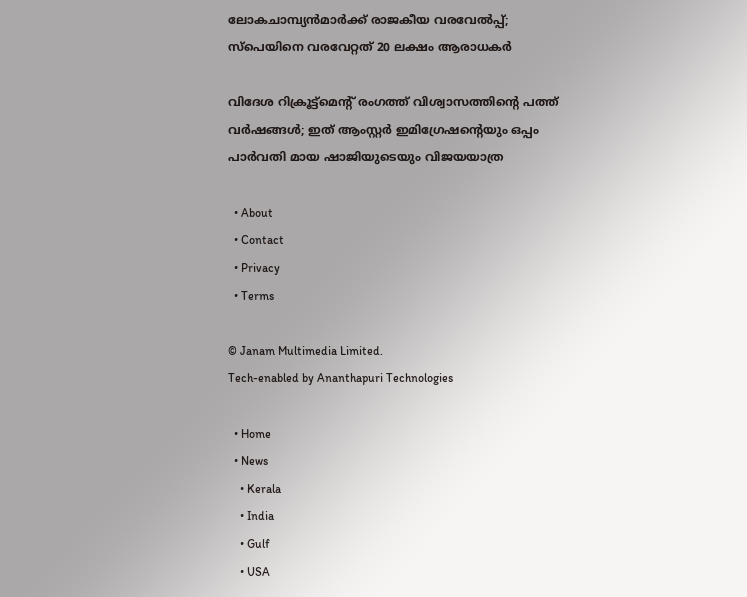ലോകചാമ്പ്യന്‍മാര്‍ക്ക് രാജകീയ വരവേല്‍പ്പ്; സ്‌പെയിനെ വരവേറ്റത് 20 ലക്ഷം ആരാധകര്‍

വിദേശ റിക്രൂട്ട്മെന്റ് രംഗത്ത് വിശ്വാസത്തിന്റെ പത്ത് വർഷങ്ങൾ; ഇത് ആംസ്റ്റർ ഇമിഗ്രേഷന്റെയും ഒപ്പം പാർവതി മായ ഷാജിയുടെയും വിജയയാത്ര

  • About
  • Contact
  • Privacy
  • Terms

© Janam Multimedia Limited.
Tech-enabled by Ananthapuri Technologies

  • Home
  • News
    • Kerala
    • India
    • Gulf
    • USA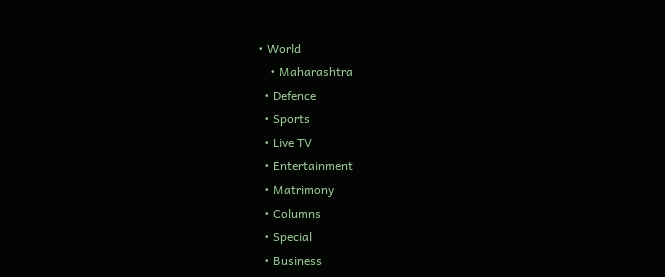• World
    • Maharashtra
  • Defence
  • Sports
  • Live TV
  • Entertainment
  • Matrimony
  • Columns
  • Special
  • Business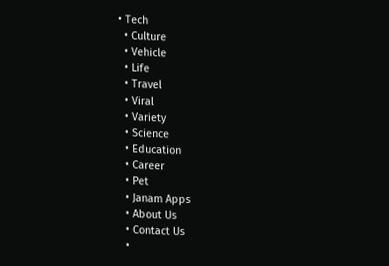• Tech
  • Culture
  • Vehicle
  • Life
  • Travel
  • Viral
  • Variety
  • Science
  • Education
  • Career
  • Pet
  • Janam Apps
  • About Us
  • Contact Us
  •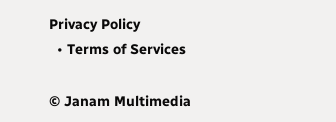Privacy Policy
  • Terms of Services

© Janam Multimedia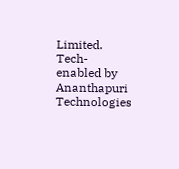Limited.
Tech-enabled by Ananthapuri Technologies